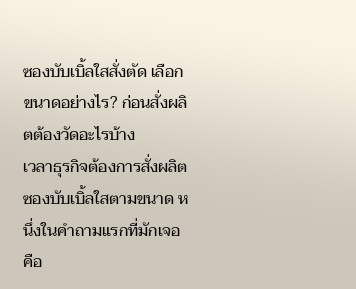ซองบับเบิ้ลใสสั่งตัด เลือกขนาดอย่างไร? ก่อนสั่งผลิตต้องวัดอะไรบ้าง
เวลาธุรกิจต้องการสั่งผลิต ซองบับเบิ้ลใสตามขนาด หนึ่งในคำถามแรกที่มักเจอคือ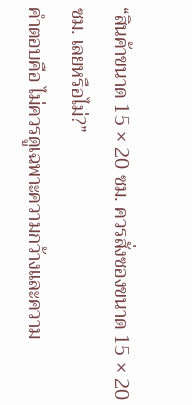“สินค้าขนาด 15 × 20 ซม. ควรสั่งซองขนาด 15 × 20 ซม. เลยหรือไม่?”
คำตอบคือ ไม่ควรดูเฉพาะความกว้างและความ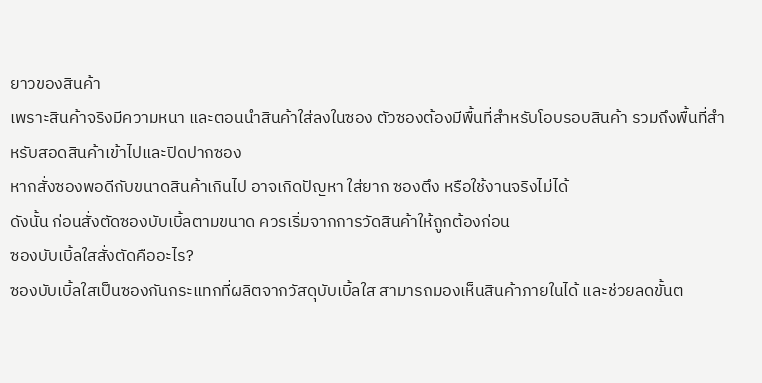ยาวของสินค้า
เพราะสินค้าจริงมีความหนา และตอนนำสินค้าใส่ลงในซอง ตัวซองต้องมีพื้นที่สำหรับโอบรอบสินค้า รวมถึงพื้นที่สำหรับสอดสินค้าเข้าไปและปิดปากซอง
หากสั่งซองพอดีกับขนาดสินค้าเกินไป อาจเกิดปัญหา ใส่ยาก ซองตึง หรือใช้งานจริงไม่ได้
ดังนั้น ก่อนสั่งตัดซองบับเบิ้ลตามขนาด ควรเริ่มจากการวัดสินค้าให้ถูกต้องก่อน
ซองบับเบิ้ลใสสั่งตัดคืออะไร?
ซองบับเบิ้ลใสเป็นซองกันกระแทกที่ผลิตจากวัสดุบับเบิ้ลใส สามารถมองเห็นสินค้าภายในได้ และช่วยลดขั้นต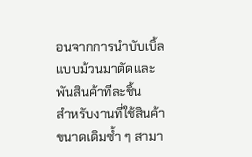อนจากการนำบับเบิ้ลแบบม้วนมาตัดและพันสินค้าทีละชิ้น
สำหรับงานที่ใช้สินค้าขนาดเดิมซ้ำ ๆ สามา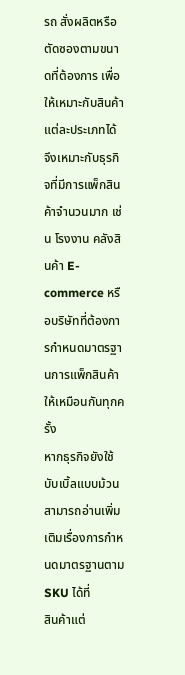รถ สั่งผลิตหรือตัดซองตามขนาดที่ต้องการ เพื่อให้เหมาะกับสินค้าแต่ละประเภทได้
จึงเหมาะกับธุรกิจที่มีการแพ็กสินค้าจำนวนมาก เช่น โรงงาน คลังสินค้า E-commerce หรือบริษัทที่ต้องการกำหนดมาตรฐานการแพ็กสินค้าให้เหมือนกันทุกครั้ง
หากธุรกิจยังใช้บับเบิ้ลแบบม้วน สามารถอ่านเพิ่มเติมเรื่องการกำหนดมาตรฐานตาม SKU ได้ที่
สินค้าแต่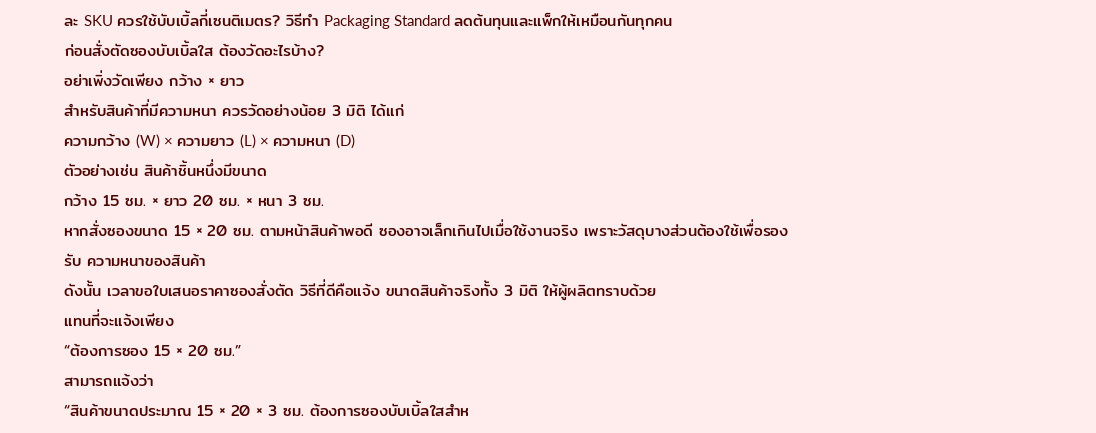ละ SKU ควรใช้บับเบิ้ลกี่เซนติเมตร? วิธีทำ Packaging Standard ลดต้นทุนและแพ็กให้เหมือนกันทุกคน
ก่อนสั่งตัดซองบับเบิ้ลใส ต้องวัดอะไรบ้าง?
อย่าเพิ่งวัดเพียง กว้าง × ยาว
สำหรับสินค้าที่มีความหนา ควรวัดอย่างน้อย 3 มิติ ได้แก่
ความกว้าง (W) × ความยาว (L) × ความหนา (D)
ตัวอย่างเช่น สินค้าชิ้นหนึ่งมีขนาด
กว้าง 15 ซม. × ยาว 20 ซม. × หนา 3 ซม.
หากสั่งซองขนาด 15 × 20 ซม. ตามหน้าสินค้าพอดี ซองอาจเล็กเกินไปเมื่อใช้งานจริง เพราะวัสดุบางส่วนต้องใช้เพื่อรองรับ ความหนาของสินค้า
ดังนั้น เวลาขอใบเสนอราคาซองสั่งตัด วิธีที่ดีคือแจ้ง ขนาดสินค้าจริงทั้ง 3 มิติ ให้ผู้ผลิตทราบด้วย
แทนที่จะแจ้งเพียง
“ต้องการซอง 15 × 20 ซม.”
สามารถแจ้งว่า
“สินค้าขนาดประมาณ 15 × 20 × 3 ซม. ต้องการซองบับเบิ้ลใสสำห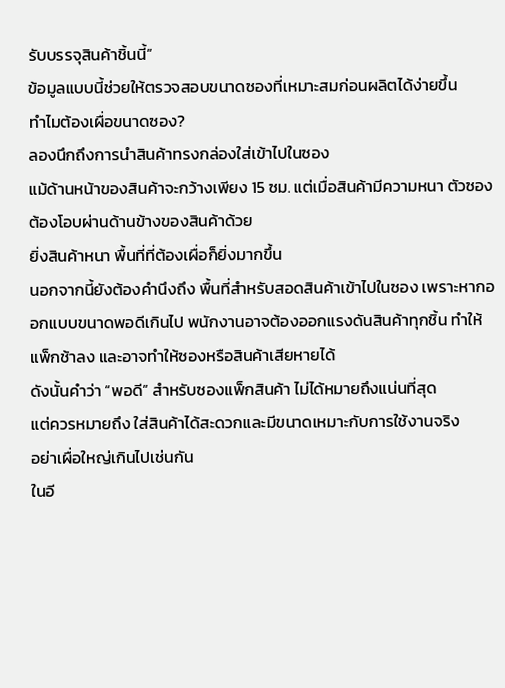รับบรรจุสินค้าชิ้นนี้”
ข้อมูลแบบนี้ช่วยให้ตรวจสอบขนาดซองที่เหมาะสมก่อนผลิตได้ง่ายขึ้น
ทำไมต้องเผื่อขนาดซอง?
ลองนึกถึงการนำสินค้าทรงกล่องใส่เข้าไปในซอง
แม้ด้านหน้าของสินค้าจะกว้างเพียง 15 ซม. แต่เมื่อสินค้ามีความหนา ตัวซองต้องโอบผ่านด้านข้างของสินค้าด้วย
ยิ่งสินค้าหนา พื้นที่ที่ต้องเผื่อก็ยิ่งมากขึ้น
นอกจากนี้ยังต้องคำนึงถึง พื้นที่สำหรับสอดสินค้าเข้าไปในซอง เพราะหากออกแบบขนาดพอดีเกินไป พนักงานอาจต้องออกแรงดันสินค้าทุกชิ้น ทำให้แพ็กช้าลง และอาจทำให้ซองหรือสินค้าเสียหายได้
ดังนั้นคำว่า “พอดี” สำหรับซองแพ็กสินค้า ไม่ได้หมายถึงแน่นที่สุด
แต่ควรหมายถึง ใส่สินค้าได้สะดวกและมีขนาดเหมาะกับการใช้งานจริง
อย่าเผื่อใหญ่เกินไปเช่นกัน
ในอี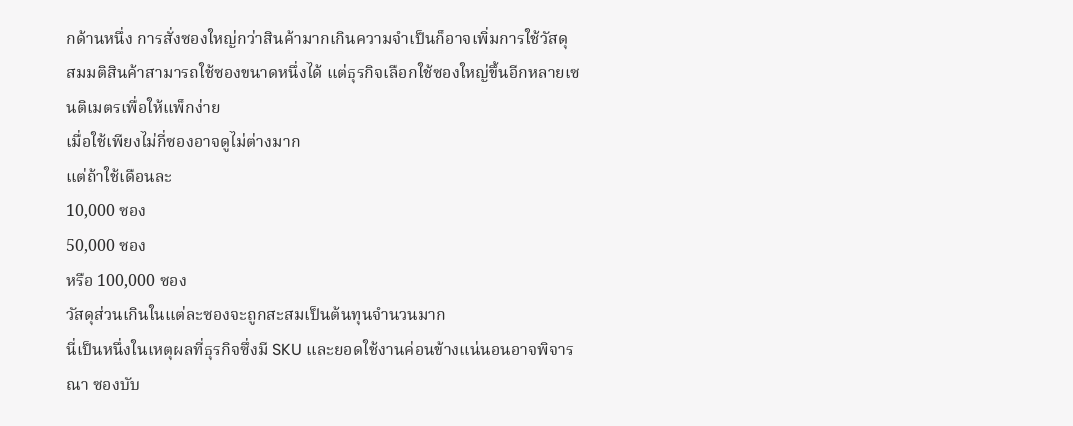กด้านหนึ่ง การสั่งซองใหญ่กว่าสินค้ามากเกินความจำเป็นก็อาจเพิ่มการใช้วัสดุ
สมมติสินค้าสามารถใช้ซองขนาดหนึ่งได้ แต่ธุรกิจเลือกใช้ซองใหญ่ขึ้นอีกหลายเซนติเมตรเพื่อให้แพ็กง่าย
เมื่อใช้เพียงไม่กี่ซองอาจดูไม่ต่างมาก
แต่ถ้าใช้เดือนละ
10,000 ซอง
50,000 ซอง
หรือ 100,000 ซอง
วัสดุส่วนเกินในแต่ละซองจะถูกสะสมเป็นต้นทุนจำนวนมาก
นี่เป็นหนึ่งในเหตุผลที่ธุรกิจซึ่งมี SKU และยอดใช้งานค่อนข้างแน่นอนอาจพิจารณา ซองบับ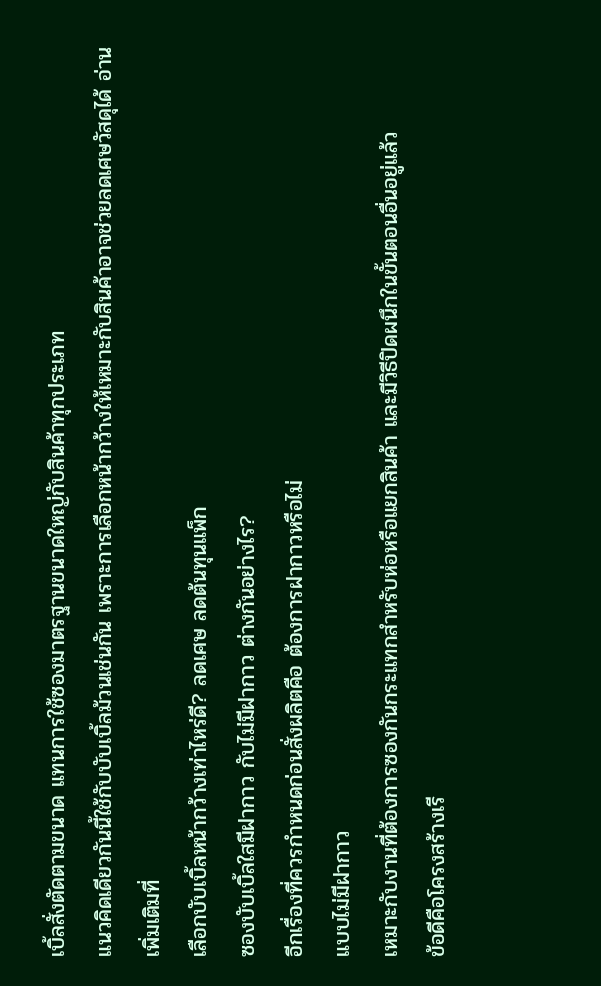เบิ้ลสั่งตัดตามขนาด แทนการใช้ซองมาตรฐานขนาดใหญ่กับสินค้าทุกประเภท
แนวคิดเดียวกันนี้ใช้กับบับเบิ้ลม้วนเช่นกัน เพราะการเลือกหน้ากว้างให้เหมาะกับสินค้าอาจช่วยลดเศษวัสดุได้ อ่านเพิ่มเติมที่
เลือกบับเบิ้ลหน้ากว้างเท่าไหร่ดี? ลดเศษ ลดต้นทุนแพ็ก
ซองบับเบิ้ลใสมีฝากาว กับไม่มีฝากาว ต่างกันอย่างไร?
อีกเรื่องที่ควรกำหนดก่อนสั่งผลิตคือ ต้องการฝากาวหรือไม่
แบบไม่มีฝากาว
เหมาะกับงานที่ต้องการซองกันกระแทกสำหรับห่อหรือแยกสินค้า และมีวิธีปิดผนึกในขั้นตอนอื่นอยู่แล้ว
ข้อดีคือโครงสร้างเรี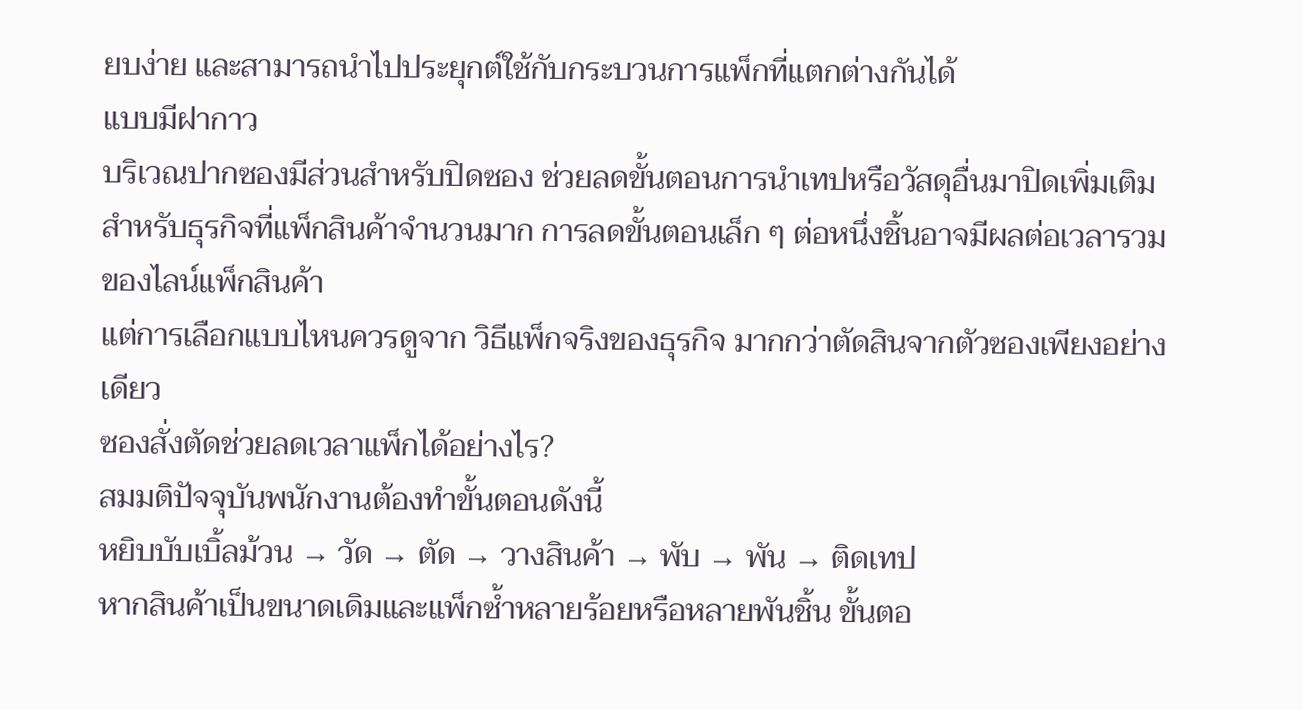ยบง่าย และสามารถนำไปประยุกต์ใช้กับกระบวนการแพ็กที่แตกต่างกันได้
แบบมีฝากาว
บริเวณปากซองมีส่วนสำหรับปิดซอง ช่วยลดขั้นตอนการนำเทปหรือวัสดุอื่นมาปิดเพิ่มเติม
สำหรับธุรกิจที่แพ็กสินค้าจำนวนมาก การลดขั้นตอนเล็ก ๆ ต่อหนึ่งชิ้นอาจมีผลต่อเวลารวมของไลน์แพ็กสินค้า
แต่การเลือกแบบไหนควรดูจาก วิธีแพ็กจริงของธุรกิจ มากกว่าตัดสินจากตัวซองเพียงอย่างเดียว
ซองสั่งตัดช่วยลดเวลาแพ็กได้อย่างไร?
สมมติปัจจุบันพนักงานต้องทำขั้นตอนดังนี้
หยิบบับเบิ้ลม้วน → วัด → ตัด → วางสินค้า → พับ → พัน → ติดเทป
หากสินค้าเป็นขนาดเดิมและแพ็กซ้ำหลายร้อยหรือหลายพันชิ้น ขั้นตอ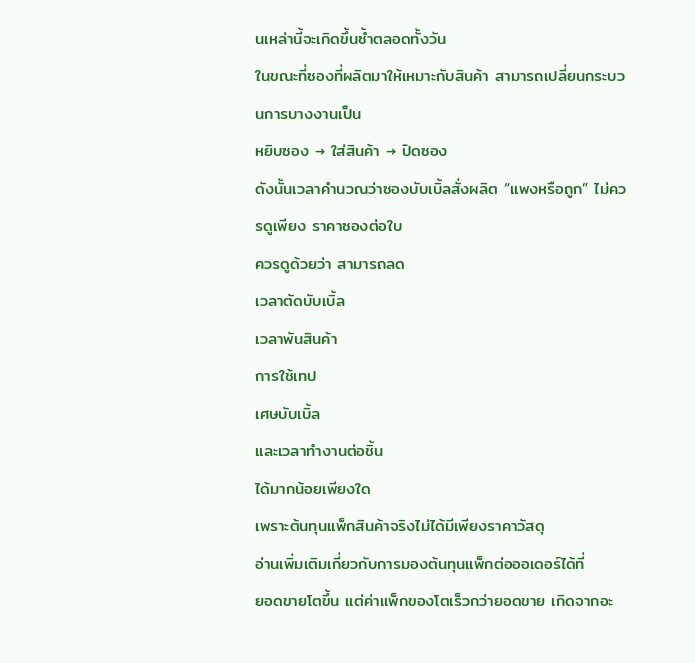นเหล่านี้จะเกิดขึ้นซ้ำตลอดทั้งวัน
ในขณะที่ซองที่ผลิตมาให้เหมาะกับสินค้า สามารถเปลี่ยนกระบวนการบางงานเป็น
หยิบซอง → ใส่สินค้า → ปิดซอง
ดังนั้นเวลาคำนวณว่าซองบับเบิ้ลสั่งผลิต “แพงหรือถูก” ไม่ควรดูเพียง ราคาซองต่อใบ
ควรดูด้วยว่า สามารถลด
เวลาตัดบับเบิ้ล
เวลาพันสินค้า
การใช้เทป
เศษบับเบิ้ล
และเวลาทำงานต่อชิ้น
ได้มากน้อยเพียงใด
เพราะต้นทุนแพ็กสินค้าจริงไม่ได้มีเพียงราคาวัสดุ
อ่านเพิ่มเติมเกี่ยวกับการมองต้นทุนแพ็กต่อออเดอร์ได้ที่
ยอดขายโตขึ้น แต่ค่าแพ็กของโตเร็วกว่ายอดขาย เกิดจากอะ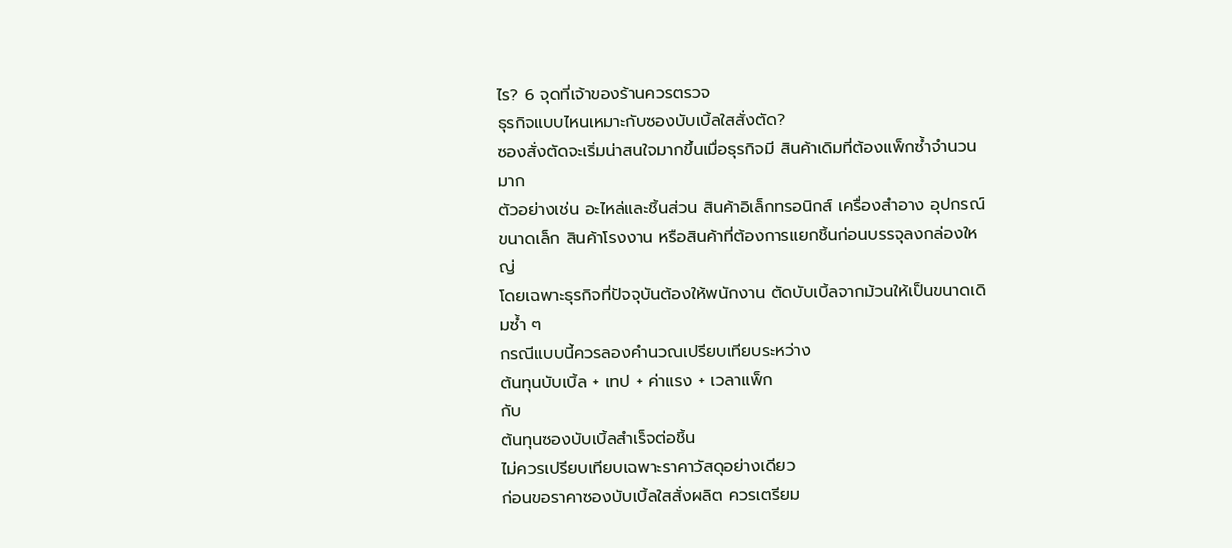ไร? 6 จุดที่เจ้าของร้านควรตรวจ
ธุรกิจแบบไหนเหมาะกับซองบับเบิ้ลใสสั่งตัด?
ซองสั่งตัดจะเริ่มน่าสนใจมากขึ้นเมื่อธุรกิจมี สินค้าเดิมที่ต้องแพ็กซ้ำจำนวนมาก
ตัวอย่างเช่น อะไหล่และชิ้นส่วน สินค้าอิเล็กทรอนิกส์ เครื่องสำอาง อุปกรณ์ขนาดเล็ก สินค้าโรงงาน หรือสินค้าที่ต้องการแยกชิ้นก่อนบรรจุลงกล่องใหญ่
โดยเฉพาะธุรกิจที่ปัจจุบันต้องให้พนักงาน ตัดบับเบิ้ลจากม้วนให้เป็นขนาดเดิมซ้ำ ๆ
กรณีแบบนี้ควรลองคำนวณเปรียบเทียบระหว่าง
ต้นทุนบับเบิ้ล + เทป + ค่าแรง + เวลาแพ็ก
กับ
ต้นทุนซองบับเบิ้ลสำเร็จต่อชิ้น
ไม่ควรเปรียบเทียบเฉพาะราคาวัสดุอย่างเดียว
ก่อนขอราคาซองบับเบิ้ลใสสั่งผลิต ควรเตรียม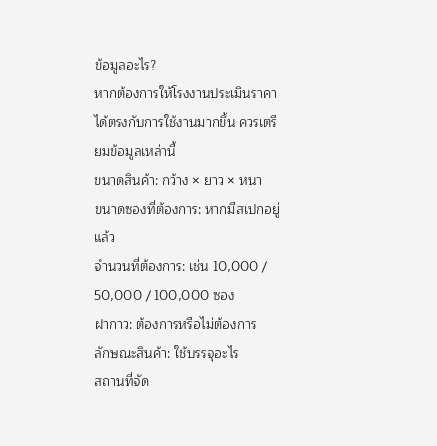ข้อมูลอะไร?
หากต้องการให้โรงงานประเมินราคาได้ตรงกับการใช้งานมากขึ้น ควรเตรียมข้อมูลเหล่านี้
ขนาดสินค้า: กว้าง × ยาว × หนา
ขนาดซองที่ต้องการ: หากมีสเปกอยู่แล้ว
จำนวนที่ต้องการ: เช่น 10,000 / 50,000 / 100,000 ซอง
ฝากาว: ต้องการหรือไม่ต้องการ
ลักษณะสินค้า: ใช้บรรจุอะไร
สถานที่จัด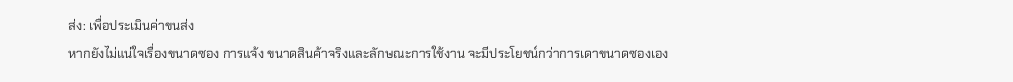ส่ง: เพื่อประเมินค่าขนส่ง
หากยังไม่แน่ใจเรื่องขนาดซอง การแจ้ง ขนาดสินค้าจริงและลักษณะการใช้งาน จะมีประโยชน์กว่าการเดาขนาดซองเอง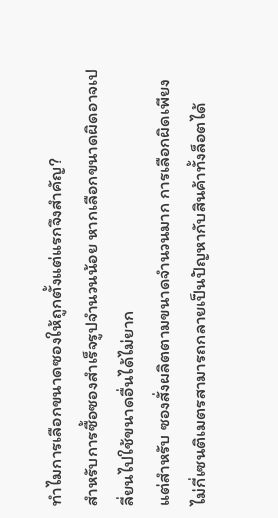ทำไมการเลือกขนาดซองให้ถูกตั้งแต่แรกจึงสำคัญ?
สำหรับการซื้อซองสำเร็จรูปจำนวนน้อย หากเลือกขนาดผิดอาจเปลี่ยนไปใช้ขนาดอื่นได้ไม่ยาก
แต่สำหรับ ซองสั่งผลิตตามขนาดจำนวนมาก การเลือกผิดเพียงไม่กี่เซนติเมตรสามารถกลายเป็นปัญหากับสินค้าทั้งล็อตได้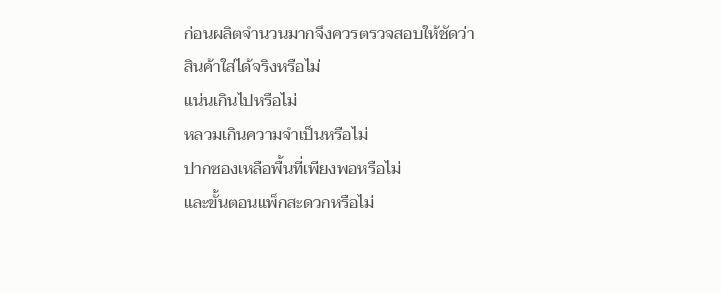ก่อนผลิตจำนวนมากจึงควรตรวจสอบให้ชัดว่า
สินค้าใส่ได้จริงหรือไม่
แน่นเกินไปหรือไม่
หลวมเกินความจำเป็นหรือไม่
ปากซองเหลือพื้นที่เพียงพอหรือไม่
และขั้นตอนแพ็กสะดวกหรือไม่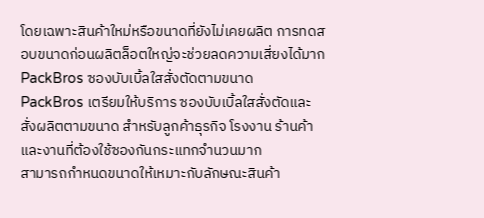โดยเฉพาะสินค้าใหม่หรือขนาดที่ยังไม่เคยผลิต การทดสอบขนาดก่อนผลิตล็อตใหญ่จะช่วยลดความเสี่ยงได้มาก
PackBros ซองบับเบิ้ลใสสั่งตัดตามขนาด
PackBros เตรียมให้บริการ ซองบับเบิ้ลใสสั่งตัดและสั่งผลิตตามขนาด สำหรับลูกค้าธุรกิจ โรงงาน ร้านค้า และงานที่ต้องใช้ซองกันกระแทกจำนวนมาก
สามารถกำหนดขนาดให้เหมาะกับลักษณะสินค้า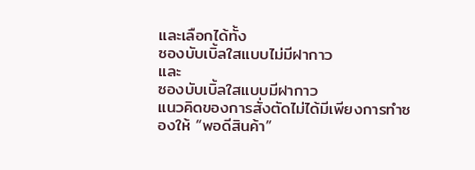และเลือกได้ทั้ง
ซองบับเบิ้ลใสแบบไม่มีฝากาว
และ
ซองบับเบิ้ลใสแบบมีฝากาว
แนวคิดของการสั่งตัดไม่ได้มีเพียงการทำซองให้ “พอดีสินค้า”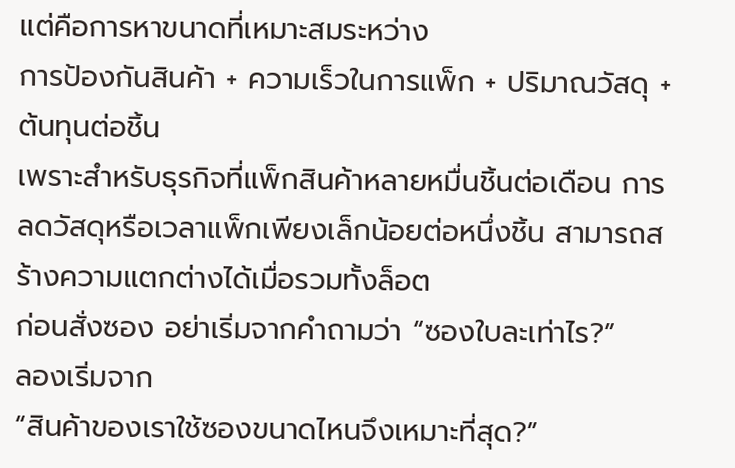แต่คือการหาขนาดที่เหมาะสมระหว่าง
การป้องกันสินค้า + ความเร็วในการแพ็ก + ปริมาณวัสดุ + ต้นทุนต่อชิ้น
เพราะสำหรับธุรกิจที่แพ็กสินค้าหลายหมื่นชิ้นต่อเดือน การลดวัสดุหรือเวลาแพ็กเพียงเล็กน้อยต่อหนึ่งชิ้น สามารถสร้างความแตกต่างได้เมื่อรวมทั้งล็อต
ก่อนสั่งซอง อย่าเริ่มจากคำถามว่า “ซองใบละเท่าไร?”
ลองเริ่มจาก
“สินค้าของเราใช้ซองขนาดไหนจึงเหมาะที่สุด?”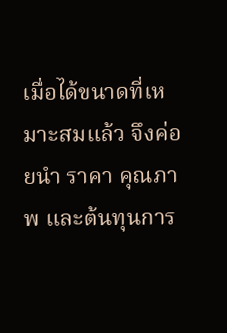เมื่อได้ขนาดที่เหมาะสมแล้ว จึงค่อยนำ ราคา คุณภาพ และต้นทุนการ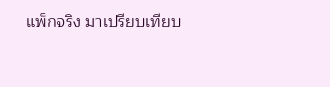แพ็กจริง มาเปรียบเทียบ